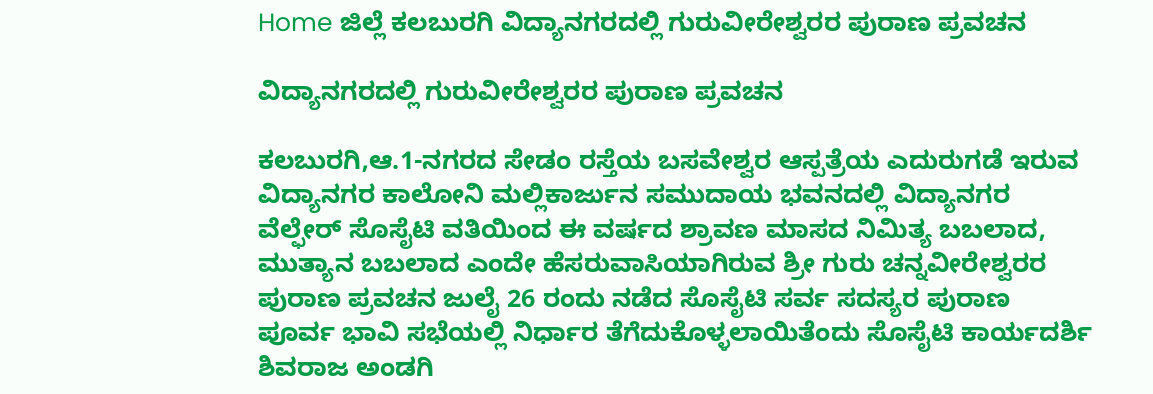Home ಜಿಲ್ಲೆ ಕಲಬುರಗಿ ವಿದ್ಯಾನಗರದಲ್ಲಿ ಗುರುವೀರೇಶ್ವರರ ಪುರಾಣ ಪ್ರವಚನ

ವಿದ್ಯಾನಗರದಲ್ಲಿ ಗುರುವೀರೇಶ್ವರರ ಪುರಾಣ ಪ್ರವಚನ

ಕಲಬುರಗಿ,ಆ.1-ನಗರದ ಸೇಡಂ ರಸ್ತೆಯ ಬಸವೇಶ್ವರ ಆಸ್ಪತ್ರೆಯ ಎದುರುಗಡೆ ಇರುವ ವಿದ್ಯಾನಗರ ಕಾಲೋನಿ ಮಲ್ಲಿಕಾರ್ಜುನ ಸಮುದಾಯ ಭವನದಲ್ಲಿ ವಿದ್ಯಾನಗರ ವೆಲ್ಫೇರ್ ಸೊಸೈಟಿ ವತಿಯಿಂದ ಈ ವರ್ಷದ ಶ್ರಾವಣ ಮಾಸದ ನಿಮಿತ್ಯ ಬಬಲಾದ, ಮುತ್ಯಾನ ಬಬಲಾದ ಎಂದೇ ಹೆಸರುವಾಸಿಯಾಗಿರುವ ಶ್ರೀ ಗುರು ಚನ್ನವೀರೇಶ್ವರರ ಪುರಾಣ ಪ್ರವಚನ ಜುಲೈ 26 ರಂದು ನಡೆದ ಸೊಸೈಟಿ ಸರ್ವ ಸದಸ್ಯರ ಪುರಾಣ ಪೂರ್ವ ಭಾವಿ ಸಭೆಯಲ್ಲಿ ನಿರ್ಧಾರ ತೆಗೆದುಕೊಳ್ಳಲಾಯಿತೆಂದು ಸೊಸೈಟಿ ಕಾರ್ಯದರ್ಶಿ ಶಿವರಾಜ ಅಂಡಗಿ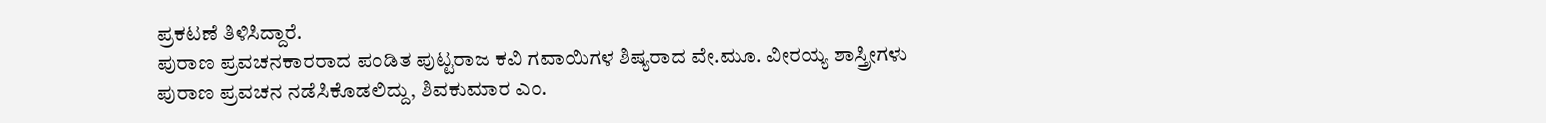ಪ್ರಕಟಣೆ ತಿಳಿಸಿದ್ದಾರೆ.
ಪುರಾಣ ಪ್ರವಚನಕಾರರಾದ ಪಂಡಿತ ಪುಟ್ಟರಾಜ ಕವಿ ಗವಾಯಿಗಳ ಶಿಷ್ಯರಾದ ವೇ.ಮೂ. ವೀರಯ್ಯ ಶಾಸ್ತ್ರೀಗಳು ಪುರಾಣ ಪ್ರವಚನ ನಡೆಸಿಕೊಡಲಿದ್ದು, ಶಿವಕುಮಾರ ಎಂ.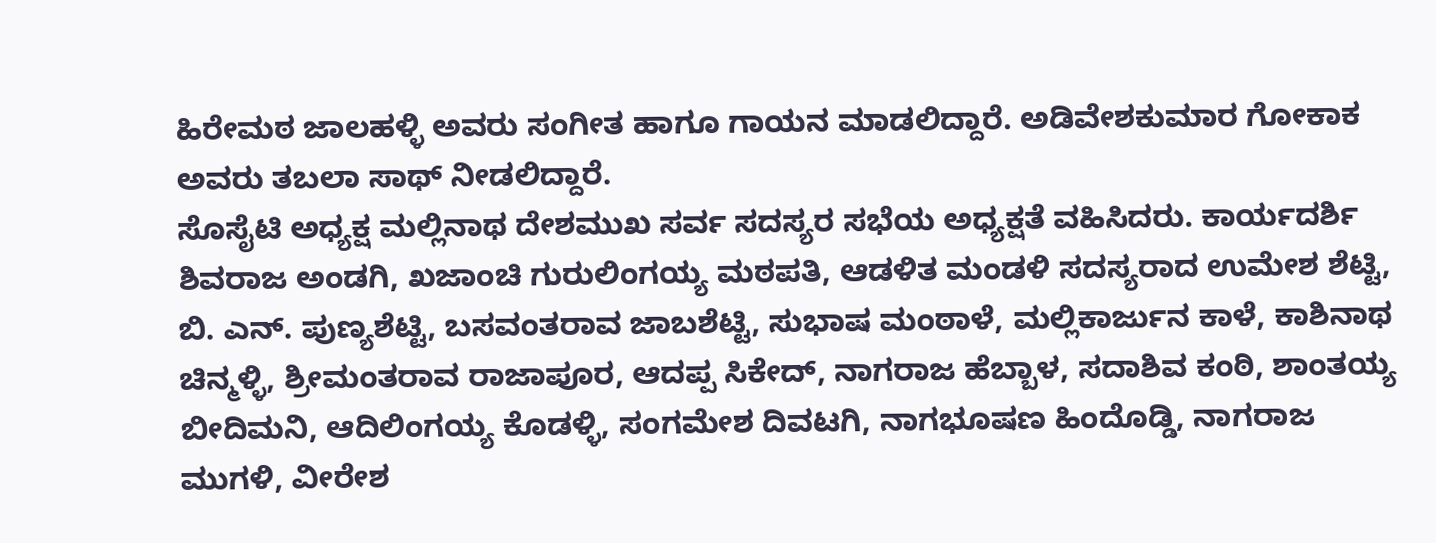ಹಿರೇಮಠ ಜಾಲಹಳ್ಳಿ ಅವರು ಸಂಗೀತ ಹಾಗೂ ಗಾಯನ ಮಾಡಲಿದ್ದಾರೆ. ಅಡಿವೇಶಕುಮಾರ ಗೋಕಾಕ ಅವರು ತಬಲಾ ಸಾಥ್ ನೀಡಲಿದ್ದಾರೆ.
ಸೊಸೈಟಿ ಅಧ್ಯಕ್ಷ ಮಲ್ಲಿನಾಥ ದೇಶಮುಖ ಸರ್ವ ಸದಸ್ಯರ ಸಭೆಯ ಅಧ್ಯಕ್ಷತೆ ವಹಿಸಿದರು. ಕಾರ್ಯದರ್ಶಿ ಶಿವರಾಜ ಅಂಡಗಿ, ಖಜಾಂಚಿ ಗುರುಲಿಂಗಯ್ಯ ಮಠಪತಿ, ಆಡಳಿತ ಮಂಡಳಿ ಸದಸ್ಯರಾದ ಉಮೇಶ ಶೆಟ್ಟಿ, ಬಿ. ಎನ್. ಪುಣ್ಯಶೆಟ್ಟಿ, ಬಸವಂತರಾವ ಜಾಬಶೆಟ್ಟಿ, ಸುಭಾಷ ಮಂಠಾಳೆ, ಮಲ್ಲಿಕಾರ್ಜುನ ಕಾಳೆ, ಕಾಶಿನಾಥ ಚಿನ್ಮಳ್ಳಿ, ಶ್ರೀಮಂತರಾವ ರಾಜಾಪೂರ, ಆದಪ್ಪ ಸಿಕೇದ್, ನಾಗರಾಜ ಹೆಬ್ಬಾಳ, ಸದಾಶಿವ ಕಂಠಿ, ಶಾಂತಯ್ಯ ಬೀದಿಮನಿ, ಆದಿಲಿಂಗಯ್ಯ ಕೊಡಳ್ಳಿ, ಸಂಗಮೇಶ ದಿವಟಗಿ, ನಾಗಭೂಷಣ ಹಿಂದೊಡ್ಡಿ, ನಾಗರಾಜ ಮುಗಳಿ, ವೀರೇಶ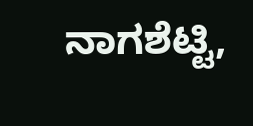ನಾಗಶೆಟ್ಟಿ,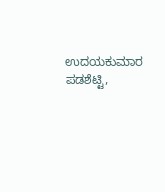ಉದಯಕುಮಾರ ಪಡಶೆಟ್ಟಿ,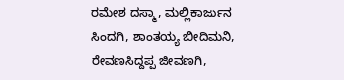ರಮೇಶ ದಸ್ಮಾ, ಮಲ್ಲಿಕಾರ್ಜುನ ಸಿಂದಗಿ, ಶಾಂತಯ್ಯ ಬೀದಿಮನಿ, ರೇವಣಸಿದ್ದಪ್ಪ ಜೀವಣಗಿ,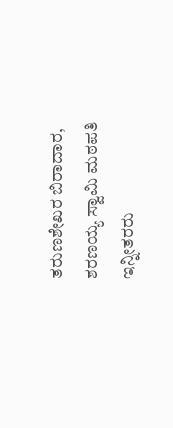ತರುಣಶೇಖರ ಬಿರಾದಾರ, ಶರಣಯ್ಯ ಸ್ವಾಮಿ ಮಠಪತಿ ಇನ್ನೀತರರು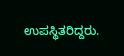ಉಪಸ್ಥಿತರಿದ್ದರು.